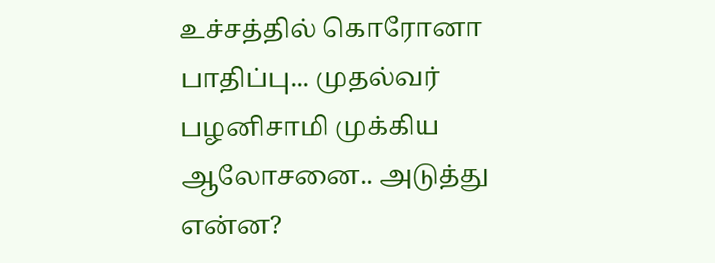உச்சத்தில் கொரோனா பாதிப்பு... முதல்வர் பழனிசாமி முக்கிய ஆலோசனை.. அடுத்து என்ன?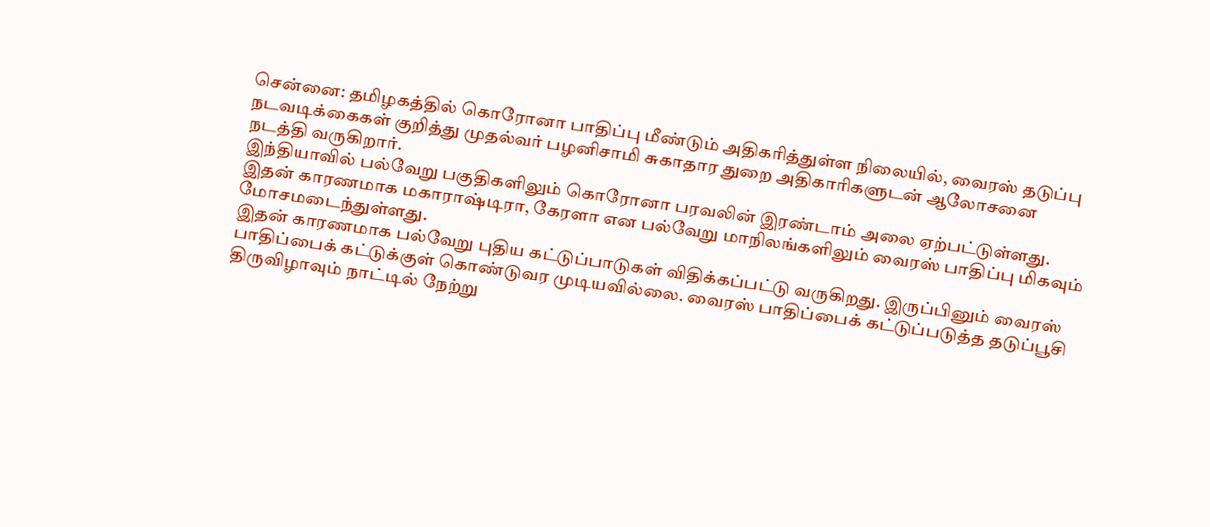சென்னை: தமிழகத்தில் கொரோனா பாதிப்பு மீண்டும் அதிகரித்துள்ள நிலையில், வைரஸ் தடுப்பு நடவடிக்கைகள் குறித்து முதல்வர் பழனிசாமி சுகாதார துறை அதிகாரிகளுடன் ஆலோசனை நடத்தி வருகிறார்.
இந்தியாவில் பல்வேறு பகுதிகளிலும் கொரோனா பரவலின் இரண்டாம் அலை ஏற்பட்டுள்ளது. இதன் காரணமாக மகாராஷ்டிரா, கேரளா என பல்வேறு மாநிலங்களிலும் வைரஸ் பாதிப்பு மிகவும் மோசமடைந்துள்ளது.
இதன் காரணமாக பல்வேறு புதிய கட்டுப்பாடுகள் விதிக்கப்பட்டு வருகிறது. இருப்பினும் வைரஸ் பாதிப்பைக் கட்டுக்குள் கொண்டுவர முடியவில்லை. வைரஸ் பாதிப்பைக் கட்டுப்படுத்த தடுப்பூசி திருவிழாவும் நாட்டில் நேற்று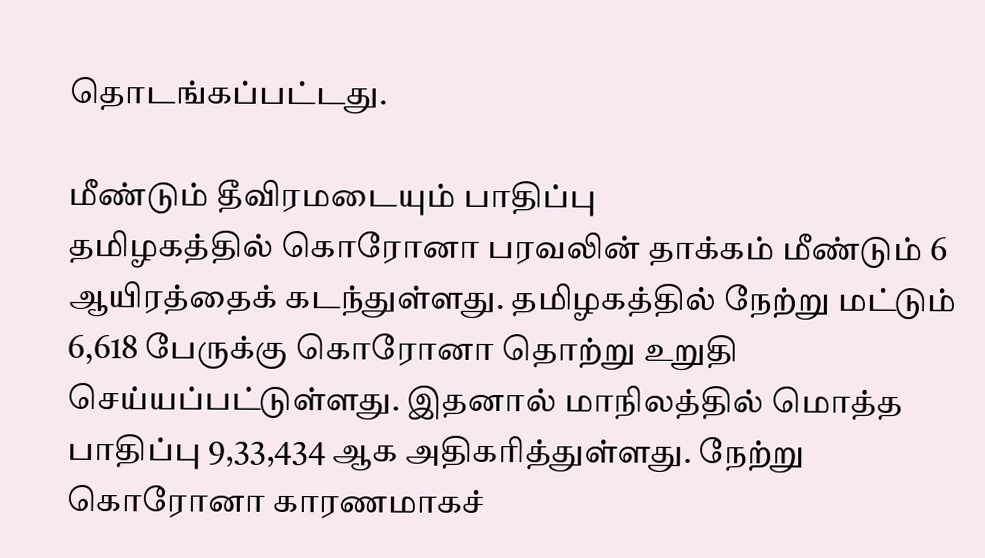தொடங்கப்பட்டது.

மீண்டும் தீவிரமடையும் பாதிப்பு
தமிழகத்தில் கொரோனா பரவலின் தாக்கம் மீண்டும் 6 ஆயிரத்தைக் கடந்துள்ளது. தமிழகத்தில் நேற்று மட்டும் 6,618 பேருக்கு கொரோனா தொற்று உறுதி செய்யப்பட்டுள்ளது. இதனால் மாநிலத்தில் மொத்த பாதிப்பு 9,33,434 ஆக அதிகரித்துள்ளது. நேற்று கொரோனா காரணமாகச்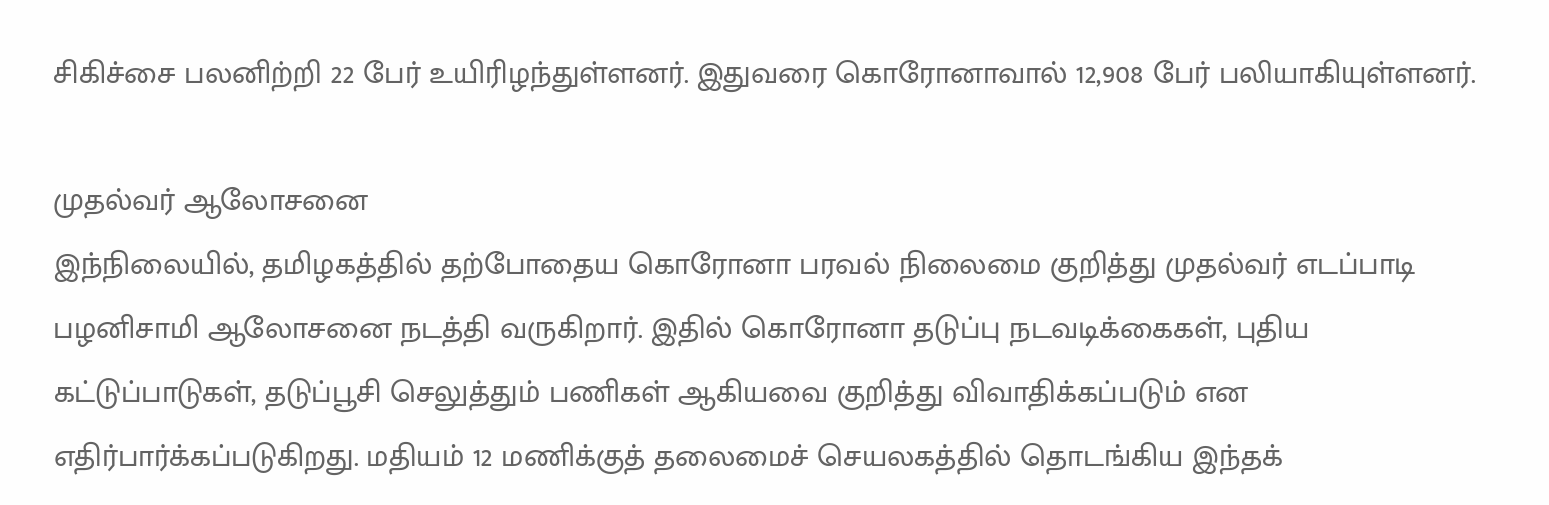சிகிச்சை பலனிற்றி 22 பேர் உயிரிழந்துள்ளனர். இதுவரை கொரோனாவால் 12,908 பேர் பலியாகியுள்ளனர்.

முதல்வர் ஆலோசனை
இந்நிலையில், தமிழகத்தில் தற்போதைய கொரோனா பரவல் நிலைமை குறித்து முதல்வர் எடப்பாடி பழனிசாமி ஆலோசனை நடத்தி வருகிறார். இதில் கொரோனா தடுப்பு நடவடிக்கைகள், புதிய கட்டுப்பாடுகள், தடுப்பூசி செலுத்தும் பணிகள் ஆகியவை குறித்து விவாதிக்கப்படும் என எதிர்பார்க்கப்படுகிறது. மதியம் 12 மணிக்குத் தலைமைச் செயலகத்தில் தொடங்கிய இந்தக்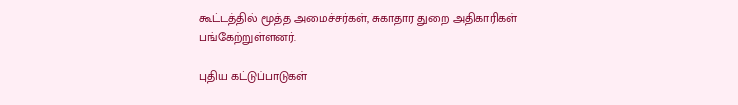கூட்டத்தில் மூத்த அமைச்சர்கள், சுகாதார துறை அதிகாரிகள் பங்கேற்றுள்ளனர்.

புதிய கட்டுப்பாடுகள்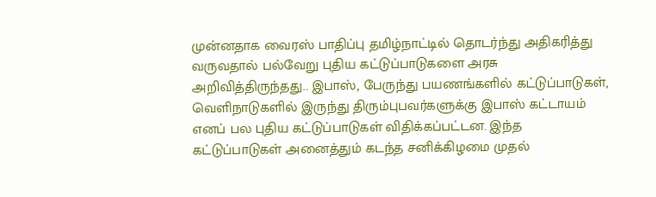முன்னதாக வைரஸ் பாதிப்பு தமிழ்நாட்டில் தொடர்ந்து அதிகரித்து வருவதால் பல்வேறு புதிய கட்டுப்பாடுகளை அரசு அறிவித்திருந்தது.. இபாஸ், பேருந்து பயணங்களில் கட்டுப்பாடுகள், வெளிநாடுகளில் இருந்து திரும்புபவர்களுக்கு இபாஸ் கட்டாயம் எனப் பல புதிய கட்டுப்பாடுகள் விதிக்கப்பட்டன. இந்த கட்டுப்பாடுகள் அனைத்தும் கடந்த சனிக்கிழமை முதல்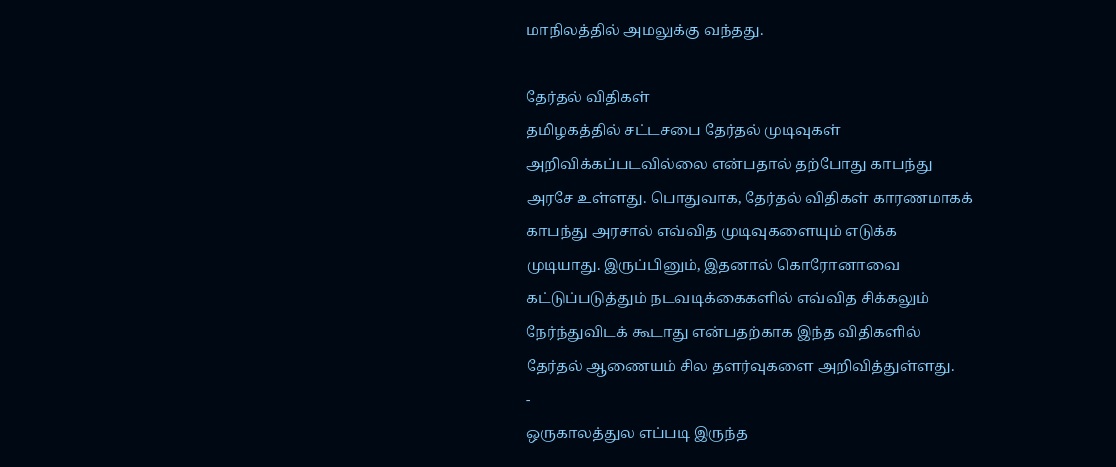மாநிலத்தில் அமலுக்கு வந்தது.

தேர்தல் விதிகள்
தமிழகத்தில் சட்டசபை தேர்தல் முடிவுகள் அறிவிக்கப்படவில்லை என்பதால் தற்போது காபந்து அரசே உள்ளது. பொதுவாக, தேர்தல் விதிகள் காரணமாகக் காபந்து அரசால் எவ்வித முடிவுகளையும் எடுக்க முடியாது. இருப்பினும், இதனால் கொரோனாவை கட்டுப்படுத்தும் நடவடிக்கைகளில் எவ்வித சிக்கலும் நேர்ந்துவிடக் கூடாது என்பதற்காக இந்த விதிகளில் தேர்தல் ஆணையம் சில தளர்வுகளை அறிவித்துள்ளது.
-
ஒருகாலத்துல எப்படி இருந்த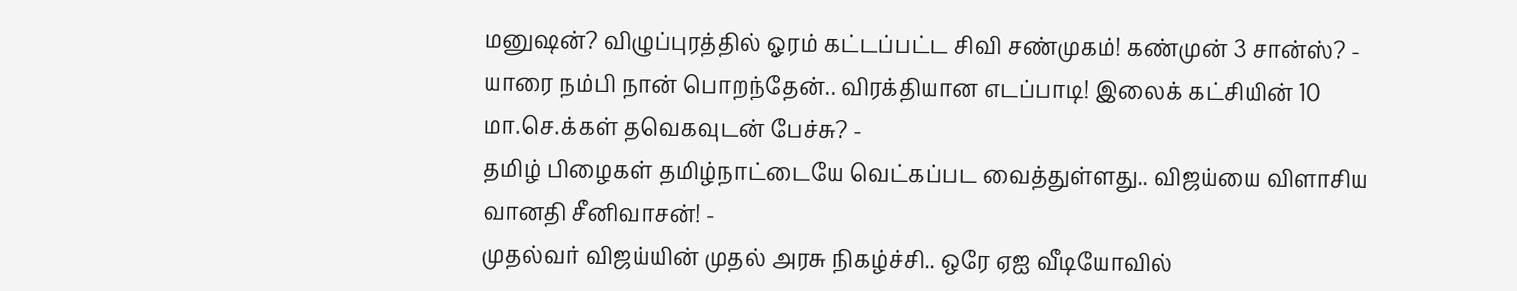மனுஷன்? விழுப்புரத்தில் ஓரம் கட்டப்பட்ட சிவி சண்முகம்! கண்முன் 3 சான்ஸ்? -
யாரை நம்பி நான் பொறந்தேன்.. விரக்தியான எடப்பாடி! இலைக் கட்சியின் 10 மா.செ.க்கள் தவெகவுடன் பேச்சு? -
தமிழ் பிழைகள் தமிழ்நாட்டையே வெட்கப்பட வைத்துள்ளது.. விஜய்யை விளாசிய வானதி சீனிவாசன்! -
முதல்வர் விஜய்யின் முதல் அரசு நிகழ்ச்சி.. ஒரே ஏஐ வீடியோவில்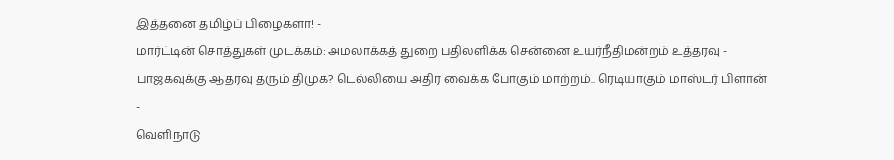இத்தனை தமிழ்ப் பிழைகளா! -
மார்ட்டின் சொத்துகள் முடக்கம்: அமலாக்கத் துறை பதிலளிக்க சென்னை உயர்நீதிமன்றம் உத்தரவு -
பாஜகவுக்கு ஆதரவு தரும் திமுக? டெல்லியை அதிர வைக்க போகும் மாற்றம்.. ரெடியாகும் மாஸ்டர் பிளான் -
வெளிநாடு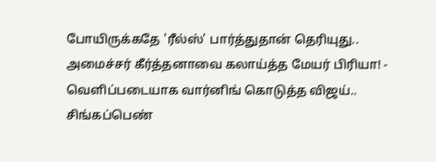போயிருக்கதே 'ரீல்ஸ்' பார்த்துதான் தெரியுது.. அமைச்சர் கீர்த்தனாவை கலாய்த்த மேயர் பிரியா! -
வெளிப்படையாக வார்னிங் கொடுத்த விஜய்.. சிங்கப்பெண்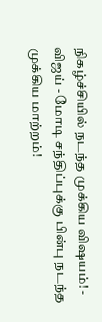நிகழ்ச்சியில் நடந்த முக்கிய விஷயம்! -
விஜய் - மோடி சந்திப்புக்கு பின்பு நடந்த முக்கிய மாற்றம்!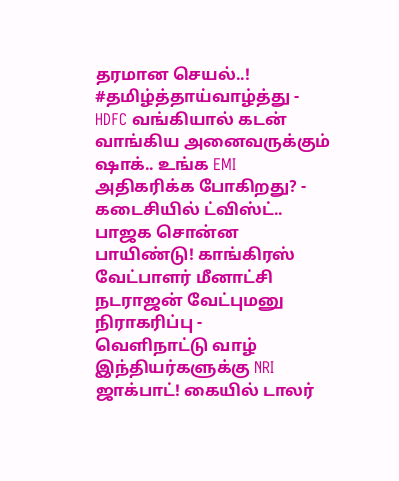தரமான செயல்..! #தமிழ்த்தாய்வாழ்த்து -
HDFC வங்கியால் கடன் வாங்கிய அனைவருக்கும் ஷாக்.. உங்க EMI அதிகரிக்க போகிறது? -
கடைசியில் ட்விஸ்ட்.. பாஜக சொன்ன பாயிண்டு! காங்கிரஸ் வேட்பாளர் மீனாட்சி நடராஜன் வேட்புமனு நிராகரிப்பு -
வெளிநாட்டு வாழ் இந்தியர்களுக்கு NRI ஜாக்பாட்! கையில் டாலர்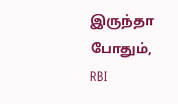இருந்தா போதும், RBI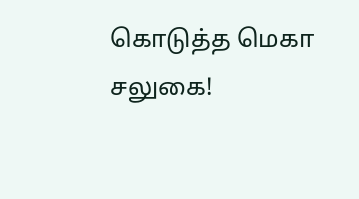கொடுத்த மெகா சலுகை!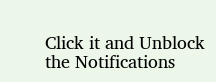Click it and Unblock the Notifications